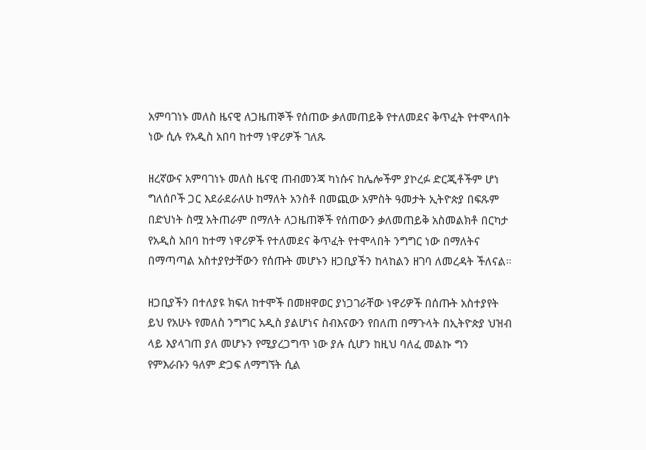አምባገነኑ መለስ ዜናዊ ለጋዜጠኞች የሰጠው ቃለመጠይቅ የተለመደና ቅጥፈት የተሞላበት ነው ሲሉ የአዲስ አበባ ከተማ ነዋሪዎች ገለጹ

ዘረኛውና አምባገነኑ መለስ ዜናዊ ጠብመንጃ ካነሱና ከሌሎችም ያኮረፉ ድርጂቶችም ሆነ ግለሰቦች ጋር እደራደራለሁ ከማለት አንስቶ በመጪው አምስት ዓመታት ኢትዮጵያ በፍጹም በድህነት ስሟ አትጠራም በማለት ለጋዜጠኞች የሰጠውን ቃለመጠይቅ አስመልክቶ በርካታ የአዲስ አበባ ከተማ ነዋሪዎች የተለመደና ቅጥፈት የተሞላበት ንግግር ነው በማለትና በማጣጣል አስተያየታቸውን የሰጡት መሆኑን ዘጋቢያችን ከላከልን ዘገባ ለመረዳት ችለናል።

ዘጋቢያችን በተለያዩ ክፍለ ከተሞች በመዘዋወር ያነጋገራቸው ነዋሪዎች በሰጡት አስተያየት ይህ የአሁኑ የመለስ ንግግር አዲስ ያልሆነና ስብእናውን የበለጠ በማጉላት በኢትዮጵያ ህዝብ ላይ እያላገጠ ያለ መሆኑን የሚያረጋግጥ ነው ያሉ ሲሆን ከዚህ ባለፈ መልኩ ግን የምእራቡን ዓለም ድጋፍ ለማግኘት ሲል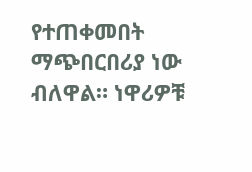የተጠቀመበት ማጭበርበሪያ ነው ብለዋል። ነዋሪዎቹ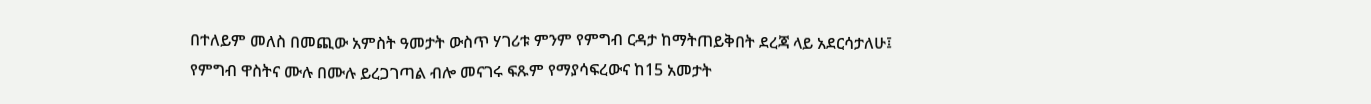በተለይም መለስ በመጪው አምስት ዓመታት ውስጥ ሃገሪቱ ምንም የምግብ ርዳታ ከማትጠይቅበት ደረጃ ላይ አደርሳታለሁ፤ የምግብ ዋስትና ሙሉ በሙሉ ይረጋገጣል ብሎ መናገሩ ፍጹም የማያሳፍረውና ከ15 አመታት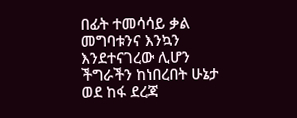በፊት ተመሳሳይ ቃል መግባቱንና እንኳን እንደተናገረው ሊሆን ችግራችን ከነበረበት ሁኔታ ወደ ከፋ ደረጃ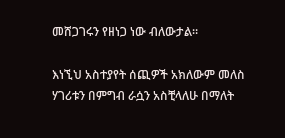መሸጋገሩን የዘነጋ ነው ብለውታል።

እነኚህ አስተያየት ሰጪዎች አክለውም መለስ ሃገሪቱን በምግብ ራሷን አስቺላለሁ በማለት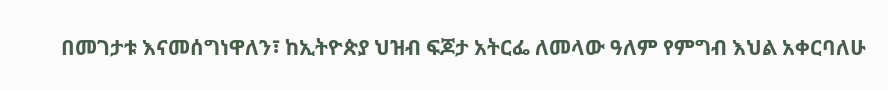በመገታቱ እናመሰግነዋለን፣ ከኢትዮጵያ ህዝብ ፍጆታ አትርፌ ለመላው ዓለም የምግብ እህል አቀርባለሁ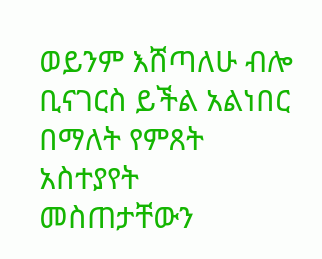ወይንም እሸጣለሁ ብሎ ቢናገርስ ይችል አልነበር በማለት የምጸት አስተያየት መስጠታቸውን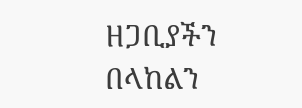ዘጋቢያችን በላከልን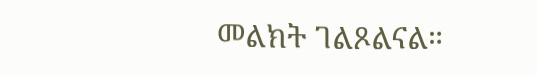መልክት ገልጾልናል።